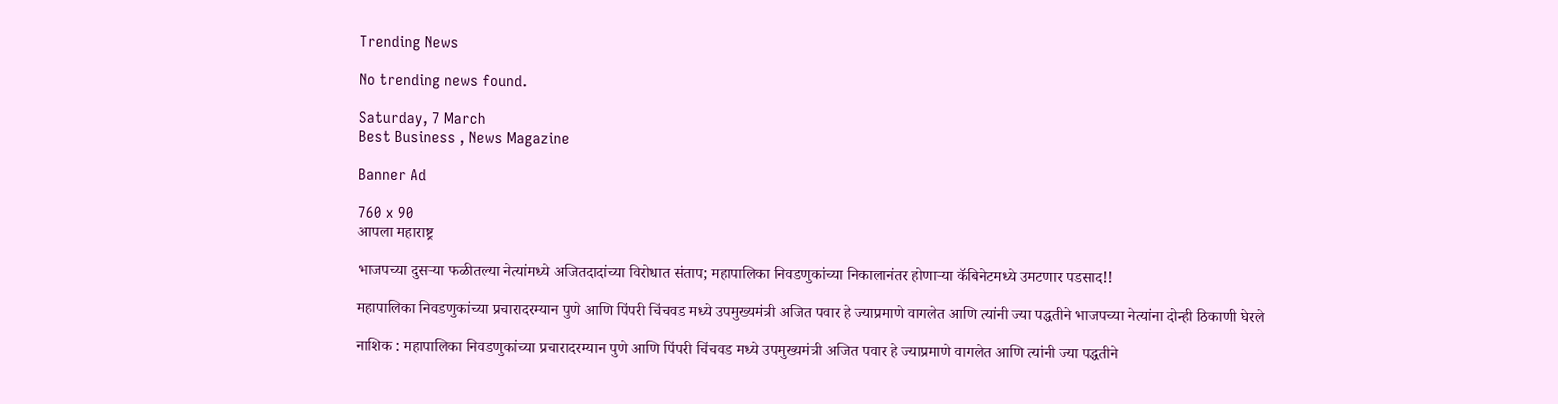Trending News

No trending news found.

Saturday, 7 March
Best Business , News Magazine

Banner Ad

760 x 90
आपला महाराष्ट्र

भाजपच्या दुसऱ्या फळीतल्या नेत्यांमध्ये अजितदादांच्या विरोधात संताप; महापालिका निवडणुकांच्या निकालानंतर होणाऱ्या कॅबिनेटमध्ये उमटणार पडसाद!!

महापालिका निवडणुकांच्या प्रचारादरम्यान पुणे आणि पिंपरी चिंचवड मध्ये उपमुख्यमंत्री अजित पवार हे ज्याप्रमाणे वागलेत आणि त्यांनी ज्या पद्धतीने भाजपच्या नेत्यांना दोन्ही ठिकाणी घेरले

नाशिक : महापालिका निवडणुकांच्या प्रचारादरम्यान पुणे आणि पिंपरी चिंचवड मध्ये उपमुख्यमंत्री अजित पवार हे ज्याप्रमाणे वागलेत आणि त्यांनी ज्या पद्धतीने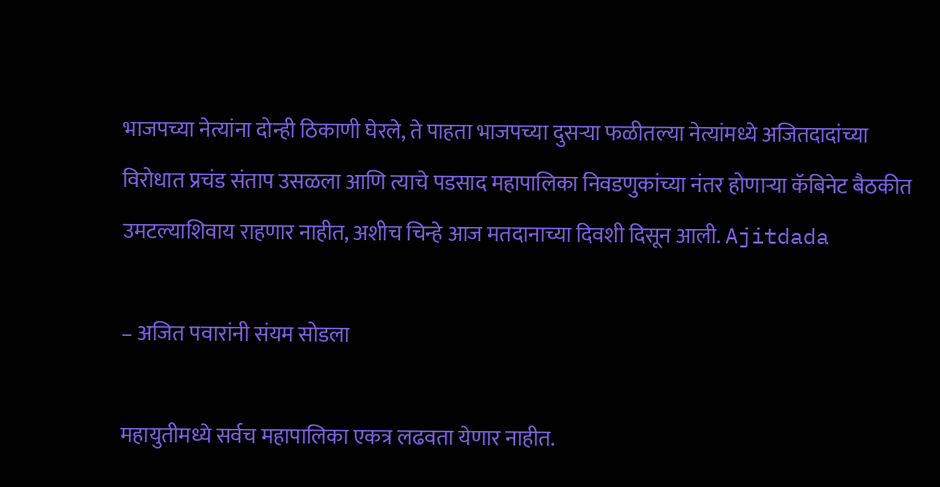भाजपच्या नेत्यांना दोन्ही ठिकाणी घेरले, ते पाहता भाजपच्या दुसऱ्या फळीतल्या नेत्यांमध्ये अजितदादांच्या विरोधात प्रचंड संताप उसळला आणि त्याचे पडसाद महापालिका निवडणुकांच्या नंतर होणाऱ्या कॅबिनेट बैठकीत उमटल्याशिवाय राहणार नाहीत, अशीच चिन्हे आज मतदानाच्या दिवशी दिसून आली. Ajitdada

– अजित पवारांनी संयम सोडला

महायुतीमध्ये सर्वच महापालिका एकत्र लढवता येणार नाहीत.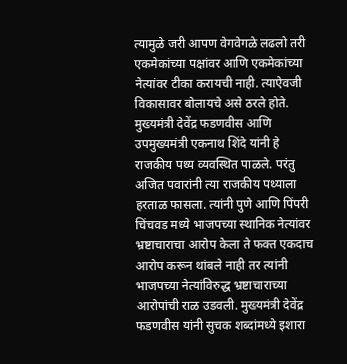त्यामुळे जरी आपण वेगवेगळे लढलो तरी एकमेकांच्या पक्षांवर आणि एकमेकांच्या नेत्यांवर टीका करायची नाही. त्याऐवजी विकासावर बोलायचे असे ठरले होते. मुख्यमंत्री देवेंद्र फडणवीस आणि उपमुख्यमंत्री एकनाथ शिंदे यांनी हे राजकीय पथ्य व्यवस्थित पाळले. परंतु अजित पवारांनी त्या राजकीय पथ्याला हरताळ फासला. त्यांनी पुणे आणि पिंपरी चिंचवड मध्ये भाजपच्या स्थानिक नेत्यांवर भ्रष्टाचाराचा आरोप केला ते फक्त एकदाच आरोप करून थांबले नाही तर त्यांनी भाजपच्या नेत्यांविरुद्ध भ्रष्टाचाराच्या आरोपांची राळ उडवली. मुख्यमंत्री देवेंद्र फडणवीस यांनी सुचक शब्दांमध्ये इशारा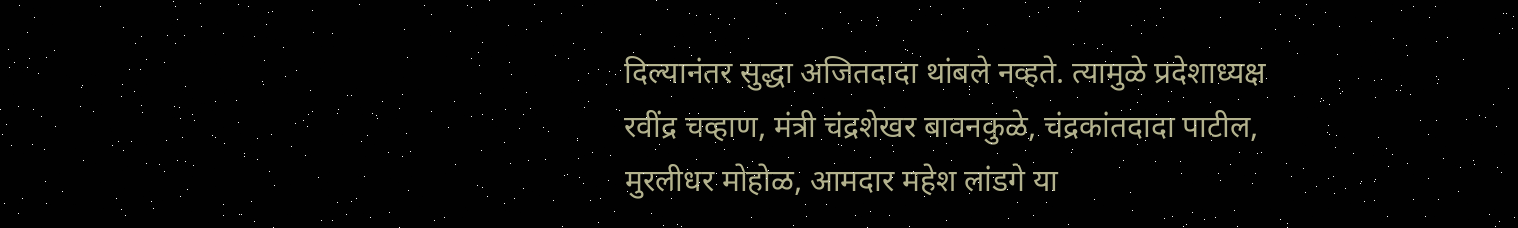दिल्यानंतर सुद्धा अजितदादा थांबले नव्हते. त्यामुळे प्रदेशाध्यक्ष रवींद्र चव्हाण, मंत्री चंद्रशेखर बावनकुळे, चंद्रकांतदादा पाटील, मुरलीधर मोहोळ, आमदार महेश लांडगे या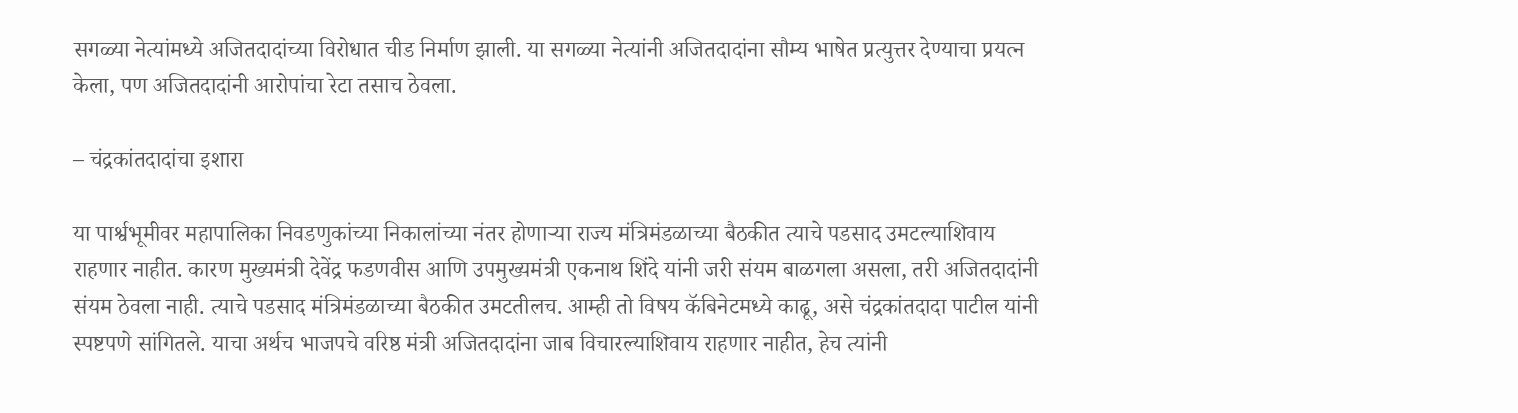सगळ्या नेत्यांमध्ये अजितदादांच्या विरोधात चीड निर्माण झाली. या सगळ्या नेत्यांनी अजितदादांना सौम्य भाषेत प्रत्युत्तर देण्याचा प्रयत्न केला, पण अजितदादांनी आरोपांचा रेटा तसाच ठेवला.

– चंद्रकांतदादांचा इशारा

या पार्श्वभूमीवर महापालिका निवडणुकांच्या निकालांच्या नंतर होणाऱ्या राज्य मंत्रिमंडळाच्या बैठकीत त्याचे पडसाद उमटल्याशिवाय राहणार नाहीत. कारण मुख्यमंत्री देवेंद्र फडणवीस आणि उपमुख्यमंत्री एकनाथ शिंदे यांनी जरी संयम बाळगला असला, तरी अजितदादांनी संयम ठेवला नाही. त्याचे पडसाद मंत्रिमंडळाच्या बैठकीत उमटतीलच. आम्ही तो विषय कॅबिनेटमध्ये काढू, असे चंद्रकांतदादा पाटील यांनी स्पष्टपणे सांगितले. याचा अर्थच भाजपचे वरिष्ठ मंत्री अजितदादांना जाब विचारल्याशिवाय राहणार नाहीत, हेच त्यांनी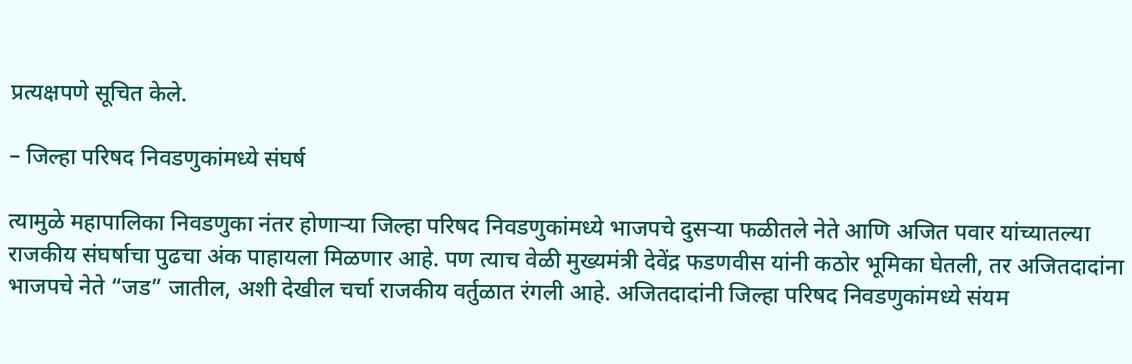प्रत्यक्षपणे सूचित केले.

– जिल्हा परिषद निवडणुकांमध्ये संघर्ष

त्यामुळे महापालिका निवडणुका नंतर होणाऱ्या जिल्हा परिषद निवडणुकांमध्ये भाजपचे दुसऱ्या फळीतले नेते आणि अजित पवार यांच्यातल्या राजकीय संघर्षाचा पुढचा अंक पाहायला मिळणार आहे. पण त्याच वेळी मुख्यमंत्री देवेंद्र फडणवीस यांनी कठोर भूमिका घेतली, तर अजितदादांना भाजपचे नेते “जड” जातील, अशी देखील चर्चा राजकीय वर्तुळात रंगली आहे. अजितदादांनी जिल्हा परिषद निवडणुकांमध्ये संयम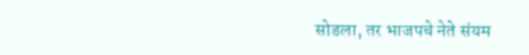सोडला, तर भाजपचे नेते संयम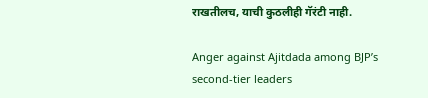राखतीलच, याची कुठलीही गॅरंटी नाही.

Anger against Ajitdada among BJP’s second-tier leaders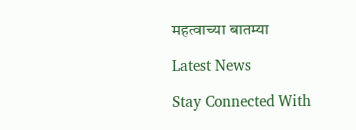महत्वाच्या बातम्या

Latest News

Stay Connected With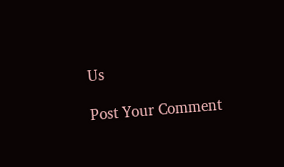Us

Post Your Comment